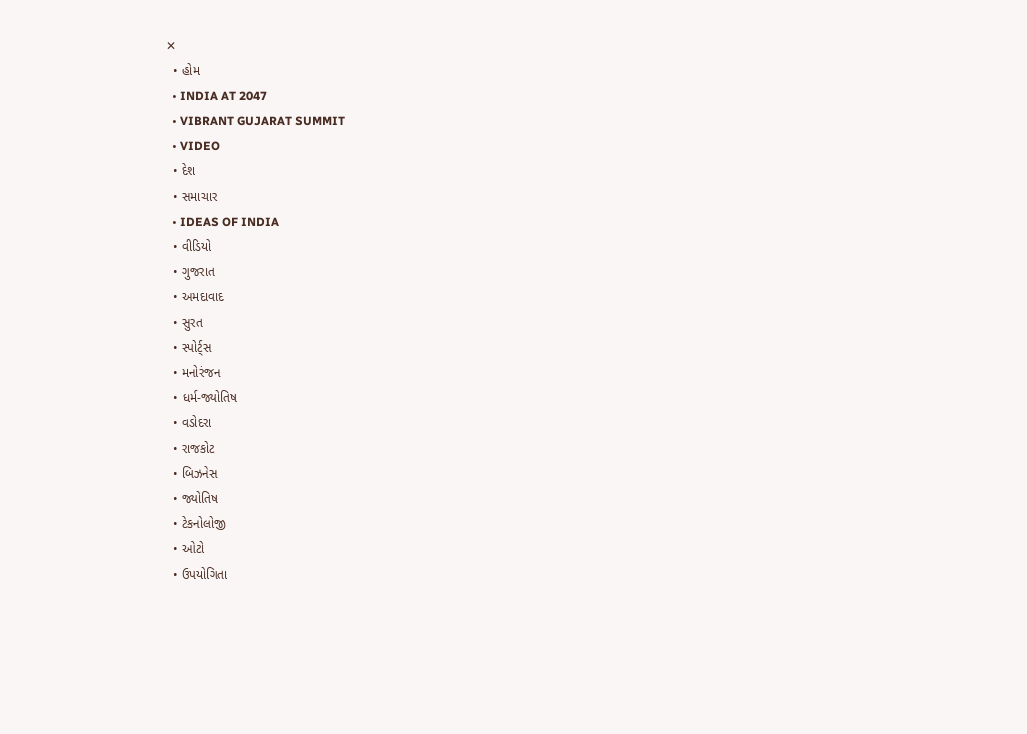✕
  • હોમ
  • INDIA AT 2047
  • VIBRANT GUJARAT SUMMIT
  • VIDEO
  • દેશ
  • સમાચાર
  • IDEAS OF INDIA
  • વીડિયો
  • ગુજરાત
  • અમદાવાદ
  • સુરત
  • સ્પોર્ટ્સ
  • મનોરંજન
  • ધર્મ-જ્યોતિષ
  • વડોદરા
  • રાજકોટ
  • બિઝનેસ
  • જ્યોતિષ
  • ટેકનોલોજી
  • ઓટો
  • ઉપયોગિતા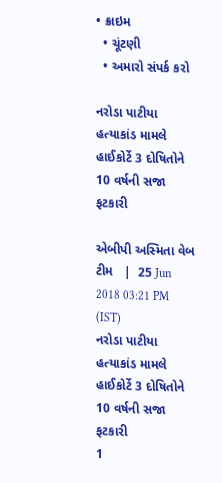• ક્રાઇમ
  • ચૂંટણી
  • અમારો સંપર્ક કરો

નરોડા પાટીયા હત્યાકાંડ મામલે હાઈકોર્ટે 3 દોષિતોને 10 વર્ષની સજા ફટકારી

એબીપી અસ્મિતા વેબ ટીમ   |  25 Jun 2018 03:21 PM (IST)
નરોડા પાટીયા હત્યાકાંડ મામલે હાઈકોર્ટે 3 દોષિતોને 10 વર્ષની સજા ફટકારી
1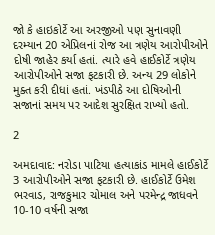જો કે હાઇકોર્ટે આ અરજીઓ પણ સુનાવણી દરમ્યાન 20 એપ્રિલનાં રોજ આ ત્રણેય આરોપીઓને દોષી જાહેર કર્યા હતાં. ત્યારે હવે હાઈકોર્ટે ત્રણેય આરોપીઓને સજા ફટકારી છે. અન્ય 29 લોકોને મુક્ત કરી દીધાં હતાં. ખંડપીઠે આ દોષિઓની સજાનાં સમય પર આદેશ સુરક્ષિત રાખ્યો હતો.

2

અમદાવાદ: નરોડા પાટિયા હત્યાકાંડ મામલે હાઈકોર્ટે 3 આરોપીઓને સજા ફટકારી છે. હાઈકોર્ટે ઉમેશ ભરવાડ, રાજકુમાર ચોમાલ અને પરમેન્દ્ર જાધવને 10-10 વર્ષની સજા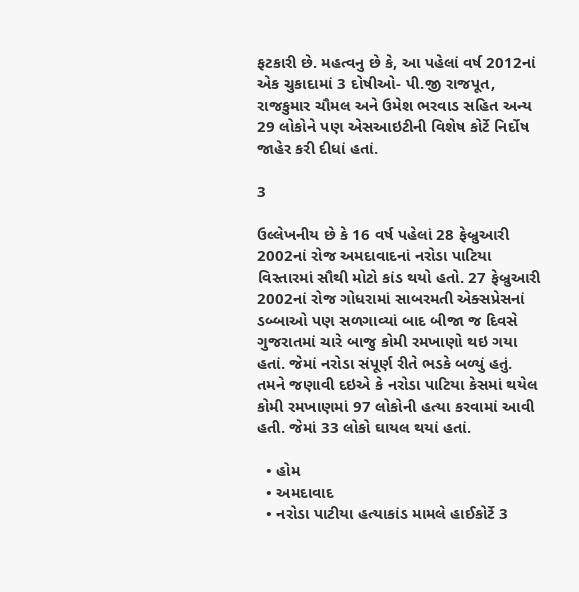ફટકારી છે. મહત્વનુ છે કે, આ પહેલાં વર્ષ 2012નાં એક ચુકાદામાં 3 દોષીઓ- પી.જી રાજપૂત, રાજકુમાર ચૌમલ અને ઉમેશ ભરવાડ સહિત અન્ય 29 લોકોને પણ એસઆઇટીની વિશેષ કોર્ટે નિર્દોષ જાહેર કરી દીધાં હતાં.

3

ઉલ્લેખનીય છે કે 16 વર્ષ પહેલાં 28 ફેબ્રુઆરી 2002નાં રોજ અમદાવાદનાં નરોડા પાટિયા વિસ્તારમાં સૌથી મોટો કાંડ થયો હતો. 27 ફેબ્રુઆરી 2002નાં રોજ ગોધરામાં સાબરમતી એક્સપ્રેસનાં ડબ્બાઓ પણ સળગાવ્યાં બાદ બીજા જ દિવસે ગુજરાતમાં ચારે બાજુ કોમી રમખાણો થઇ ગયા હતાં. જેમાં નરોડા સંપૂર્ણ રીતે ભડકે બળ્યું હતું. તમને જણાવી દઇએ કે નરોડા પાટિયા કેસમાં થયેલ કોમી રમખાણમાં 97 લોકોની હત્યા કરવામાં આવી હતી. જેમાં 33 લોકો ઘાયલ થયાં હતાં.

  • હોમ
  • અમદાવાદ
  • નરોડા પાટીયા હત્યાકાંડ મામલે હાઈકોર્ટે 3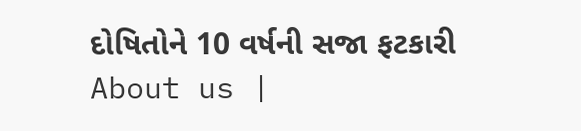દોષિતોને 10 વર્ષની સજા ફટકારી
About us |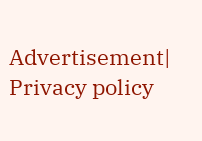Advertisement| Privacy policy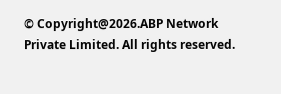© Copyright@2026.ABP Network Private Limited. All rights reserved.